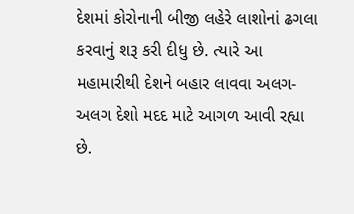દેશમાં કોરોનાની બીજી લહેરે લાશોનાં ઢગલા કરવાનું શરૂ કરી દીધુ છે. ત્યારે આ મહામારીથી દેશને બહાર લાવવા અલગ-અલગ દેશો મદદ માટે આગળ આવી રહ્યા છે.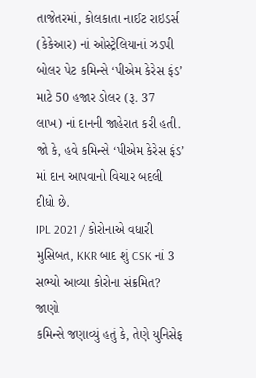તાજેતરમાં, કોલકાતા નાઈટ રાઇડર્સ (કેકેઆર) નાં ઓસ્ટ્રેલિયાનાં ઝડપી બોલર પેટ કમિન્સે ‘પીએમ કેરેસ ફંડ’ માટે 50 હજાર ડોલર (રૂ. 37 લાખ) નાં દાનની જાહેરાત કરી હતી. જો કે, હવે કમિન્સે ‘પીએમ કેરેસ ફંડ’ માં દાન આપવાનો વિચાર બદલી દીધો છે.
IPL 2021 / કોરોનાએ વધારી મુસિબત, KKR બાદ શું CSK નાં 3 સભ્યો આવ્યા કોરોના સંક્રમિત? જાણો
કમિન્સે જણાવ્યું હતું કે, તેણે યુનિસેફ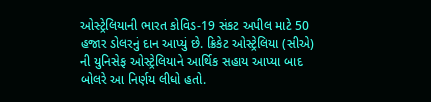ઓસ્ટ્રેલિયાની ભારત કોવિડ-19 સંકટ અપીલ માટે 50 હજાર ડોલરનું દાન આપ્યું છે. ક્રિકેટ ઓસ્ટ્રેલિયા (સીએ) ની યુનિસેફ ઓસ્ટ્રેલિયાને આર્થિક સહાય આપ્યા બાદ બોલરે આ નિર્ણય લીધો હતો.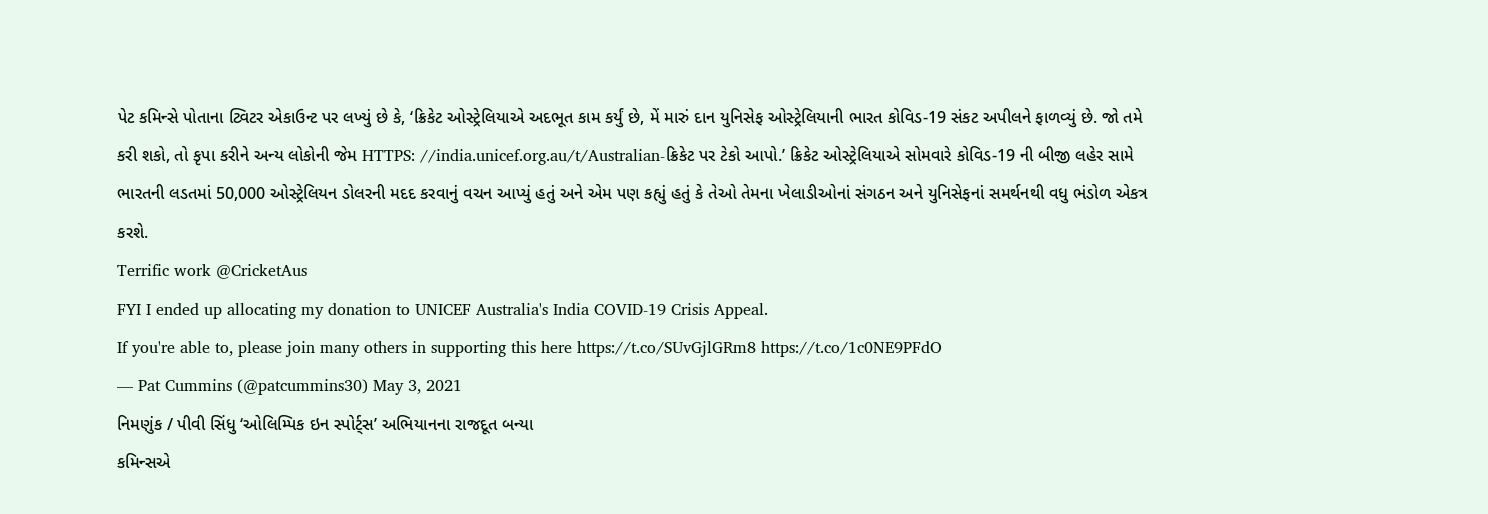પેટ કમિન્સે પોતાના ટ્વિટર એકાઉન્ટ પર લખ્યું છે કે, ‘ક્રિકેટ ઓસ્ટ્રેલિયાએ અદભૂત કામ કર્યું છે, મેં મારું દાન યુનિસેફ ઓસ્ટ્રેલિયાની ભારત કોવિડ-19 સંકટ અપીલને ફાળવ્યું છે. જો તમે કરી શકો, તો કૃપા કરીને અન્ય લોકોની જેમ HTTPS: //india.unicef.org.au/t/Australian-ક્રિકેટ પર ટેકો આપો.’ ક્રિકેટ ઓસ્ટ્રેલિયાએ સોમવારે કોવિડ-19 ની બીજી લહેર સામે ભારતની લડતમાં 50,000 ઓસ્ટ્રેલિયન ડોલરની મદદ કરવાનું વચન આપ્યું હતું અને એમ પણ કહ્યું હતું કે તેઓ તેમના ખેલાડીઓનાં સંગઠન અને યુનિસેફનાં સમર્થનથી વધુ ભંડોળ એકત્ર કરશે.
Terrific work @CricketAus
FYI I ended up allocating my donation to UNICEF Australia's India COVID-19 Crisis Appeal.
If you're able to, please join many others in supporting this here https://t.co/SUvGjlGRm8 https://t.co/1c0NE9PFdO
— Pat Cummins (@patcummins30) May 3, 2021
નિમણુંક / પીવી સિંધુ ‘ઓલિમ્પિક ઇન સ્પોર્ટ્સ’ અભિયાનના રાજદૂત બન્યા
કમિન્સએ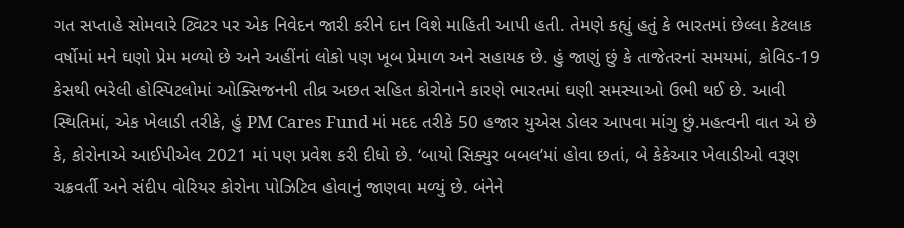ગત સપ્તાહે સોમવારે ટ્વિટર પર એક નિવેદન જારી કરીને દાન વિશે માહિતી આપી હતી. તેમણે કહ્યું હતું કે ભારતમાં છેલ્લા કેટલાક વર્ષોમાં મને ઘણો પ્રેમ મળ્યો છે અને અહીંનાં લોકો પણ ખૂબ પ્રેમાળ અને સહાયક છે. હું જાણું છું કે તાજેતરનાં સમયમાં, કોવિડ-19 કેસથી ભરેલી હોસ્પિટલોમાં ઓક્સિજનની તીવ્ર અછત સહિત કોરોનાને કારણે ભારતમાં ઘણી સમસ્યાઓ ઉભી થઈ છે. આવી સ્થિતિમાં, એક ખેલાડી તરીકે, હું PM Cares Fund માં મદદ તરીકે 50 હજાર યુએસ ડોલર આપવા માંગુ છું.મહત્વની વાત એ છે કે, કોરોનાએ આઈપીએલ 2021 માં પણ પ્રવેશ કરી દીધો છે. ‘બાયો સિક્યુર બબલ’માં હોવા છતાં, બે કેકેઆર ખેલાડીઓ વરૂણ ચક્રવર્તી અને સંદીપ વોરિયર કોરોના પોઝિટિવ હોવાનું જાણવા મળ્યું છે. બંનેને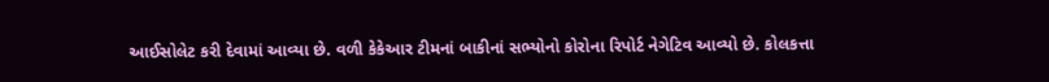આઈસોલેટ કરી દેવામાં આવ્યા છે. વળી કેકેઆર ટીમનાં બાકીનાં સભ્યોનો કોરોના રિપોર્ટ નેગેટિવ આવ્યો છે. કોલકત્તા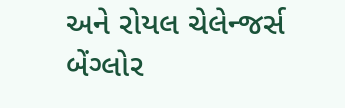અને રોયલ ચેલેન્જર્સ બેંગ્લોર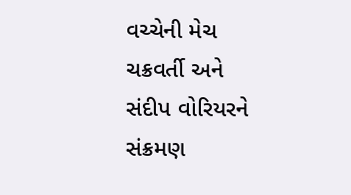વચ્ચેની મેચ ચક્રવર્તી અને સંદીપ વોરિયરને સંક્રમણ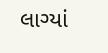લાગ્યાં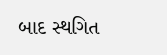બાદ સ્થગિત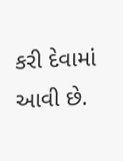કરી દેવામાં આવી છે.